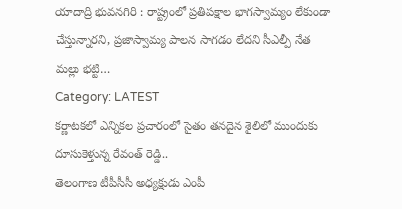యాదాద్రి భువనగిరి : రాష్ట్రంలో ప్రతిపక్షాల భాగస్వామ్యం లేకుండా చేస్తున్నారని, ప్రజాస్వామ్య పాలన సాగడం లేదని సీఎల్పీ నేత మల్లు భట్టి…
Category: LATEST
కర్ణాటకలో ఎన్నికల ప్రచారంలో సైతం తనదైన శైలిలో ముందుకు దూసుకెళ్తున్న రేవంత్ రెడ్డి..
తెలంగాణ టీపీసీసీ అధ్యక్షుడు ఎంపీ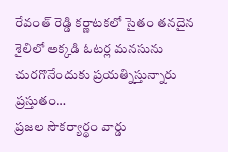రేవంత్ రెడ్డి కర్ణాటకలో సైతం తనదైన శైలిలో అక్కడి ఓటర్ల మనసును చురగొనేందుకు ప్రయత్నిస్తున్నారు ప్రస్తుతం…
ప్రజల సౌకర్యార్థం వార్డు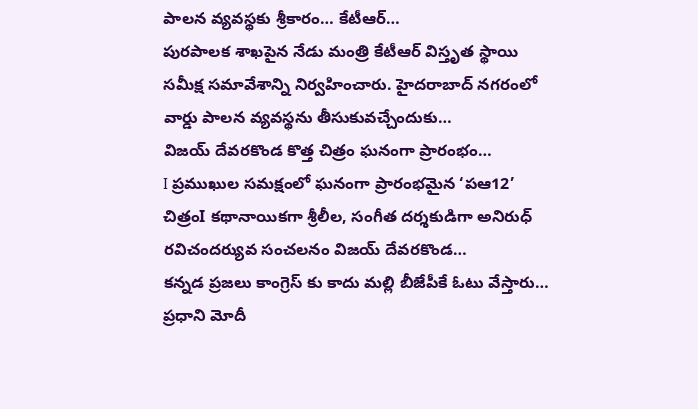పాలన వ్యవస్థకు శ్రీకారం… కేటీఆర్…
పురపాలక శాఖపైన నేడు మంత్రి కేటీఆర్ విస్తృత స్థాయి సమీక్ష సమావేశాన్ని నిర్వహించారు. హైదరాబాద్ నగరంలో వార్డు పాలన వ్యవస్థను తీసుకువచ్చేందుకు…
విజయ్ దేవరకొండ కొత్త చిత్రం ఘనంగా ప్రారంభం…
I ప్రముఖుల సమక్షంలో ఘనంగా ప్రారంభమైన ‘పఆ12’ చిత్రంI కథానాయికగా శ్రీలీల, సంగీత దర్శకుడిగా అనిరుధ్ రవిచందర్యువ సంచలనం విజయ్ దేవరకొండ…
కన్నడ ప్రజలు కాంగ్రెస్ కు కాదు మల్లి బీజేపీకే ఓటు వేస్తారు… ప్రధాని మోదీ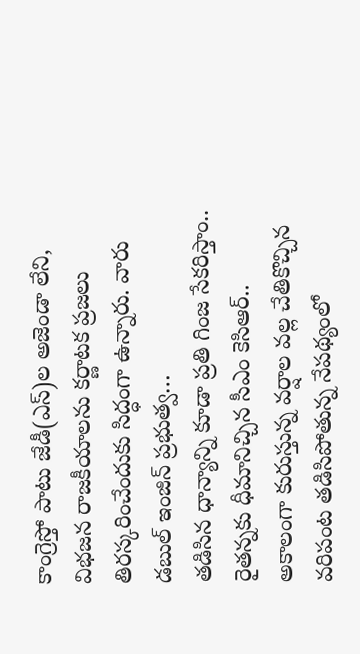కాంగ్రెస్తో పాటు జేడీ(ఎస్)ల అజెండా లేని, విభజన రాజకీయాలను కర్ణాటక ప్రజలు తిరస్కరించేందుకు సిద్ధంగా ఉన్నారు. వారు డబుల్ ఇంజిన్ ప్రభుత్వ…
తడిసిన ధాన్యాన్ని కూడా ప్రతి గింజ సేకరిస్తాం.. రైతన్నకు ధీమానిచ్చిన సీఎం కెసిఆర్..
అకాలంగా కురుస్తున్న వర్షాల వల్ల చేతికొచ్చిన వరిపంట తడిసిపోతున్న నేపథ్యంలో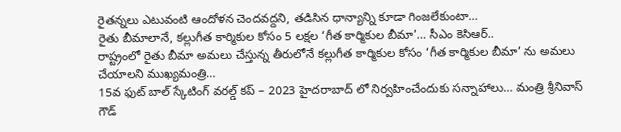రైతన్నలు ఎటువంటి ఆందోళన చెందవద్దని, తడిసిన ధాన్యాన్ని కూడా గింజలేకుంటా…
రైతు బీమాలానే, కల్లుగీత కార్మికుల కోసం 5 లక్షల ‘గీత కార్మికుల బీమా’… సీఎం కెసిఆర్..
రాష్ట్రంలో రైతు బీమా అమలు చేస్తున్న తీరులోనే కల్లుగీత కార్మికుల కోసం ‘గీత కార్మికుల బీమా’ ను అమలు చేయాలని ముఖ్యమంత్రి…
15వ ఫుట్ బాల్ స్కేటింగ్ వరల్డ్ కప్ – 2023 హైదరాబాద్ లో నిర్వహించేందుకు సన్నాహాలు… మంత్రి శ్రీనివాస్ గౌడ్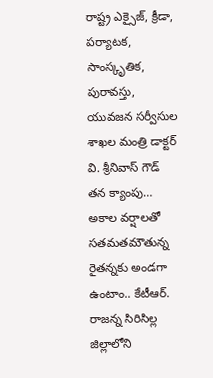రాష్ట్ర ఎక్సైజ్, క్రీడా, పర్యాటక, సాంస్కృతిక, పురావస్తు, యువజన సర్వీసుల శాఖల మంత్రి డాక్టర్ వి. శ్రీనివాస్ గౌడ్ తన క్యాంపు…
అకాల వర్షాలతో సతమతమౌతున్న రైతన్నకు అండగా ఉంటాం.. కేటీఆర్.
రాజన్న సిరిసిల్ల జిల్లాలోని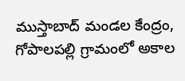ముస్తాబాద్ మండల కేంద్రం, గోపాలపల్లి గ్రామంలో అకాల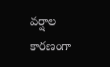వర్షాల కారణంగా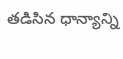తడిసిన ధాన్యాన్ని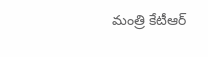మంత్రి కేటీఆర్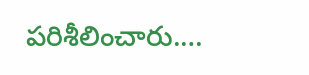పరిశీలించారు.…